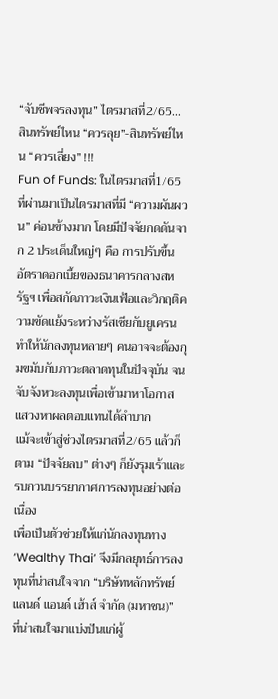“จับชีพจรลงทุน” ไตรมาสที่2/65... สินทรัพย์ไหน “ควรลุย”-สินทรัพย์ไหน “ควรเลี่ยง” !!!
Fun of Funds: ในไตรมาสที่1/65 ที่ผ่านมาเป็นไตรมาสที่มี “ความผันผวน” ค่อนข้างมาก โดยมีปัจจัยกดดันจาก 2 ประเด็นใหญ่ๆ คือ การปรับขึ้นอัตราดอกเบี้ยของธนาคารกลางสหรัฐฯ เพื่อสกัดภาวะเงินเฟ้อและวิกฤติความขัดแย้งระหว่างรัสเซียกับยูเครน
ทำให้นักลงทุนหลายๆ คนอาจจะต้องกุมขมับกับภาวะตลาดทุนในปัจจุบัน จนจับจังหวะลงทุนเพื่อเข้ามาหาโอกาสแสวงหาผลตอบแทนได้ลำบาก
แม้จะเข้าสู่ช่วงไตรมาสที่2/65 แล้วก็ตาม “ปัจจัยลบ” ต่างๆ ก็ยังรุมเร้าและรบกวนบรรยากาศการลงทุนอย่างต่อเนื่อง
เพื่อเป็นตัวช่วยให้แก่นักลงทุนทาง ‘Wealthy Thai’ จึงมีกลยุทธ์การลงทุนที่น่าสนใจจาก “บริษัทหลักทรัพย์ แลนด์ แอนด์ เฮ้าส์ จำกัด (มหาชน)” ที่น่าสนใจมาแบ่งปันแก่ผู้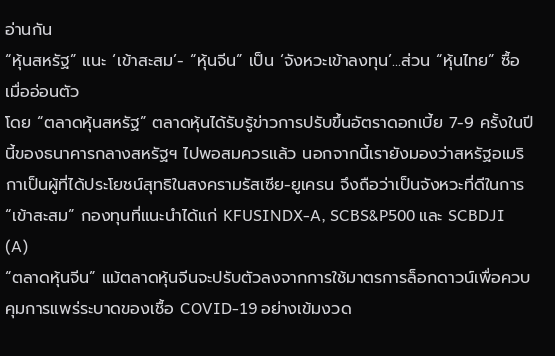อ่านกัน
“หุ้นสหรัฐ” แนะ ‘เข้าสะสม’- “หุ้นจีน” เป็น ‘จังหวะเข้าลงทุน’...ส่วน “หุ้นไทย” ซื้อ เมื่ออ่อนตัว
โดย “ตลาดหุ้นสหรัฐ” ตลาดหุ้นได้รับรู้ข่าวการปรับขึ้นอัตราดอกเบี้ย 7-9 ครั้งในปีนี้ของธนาคารกลางสหรัฐฯ ไปพอสมควรแล้ว นอกจากนี้เรายังมองว่าสหรัฐอเมริกาเป็นผู้ที่ได้ประโยชน์สุทธิในสงครามรัสเซีย-ยูเครน จึงถือว่าเป็นจังหวะที่ดีในการ “เข้าสะสม” กองทุนที่แนะนำได้แก่ KFUSINDX-A, SCBS&P500 และ SCBDJI (A)
“ตลาดหุ้นจีน” แม้ตลาดหุ้นจีนจะปรับตัวลงจากการใช้มาตรการล็อกดาวน์เพื่อควบคุมการแพร่ระบาดของเชื้อ COVID-19 อย่างเข้มงวด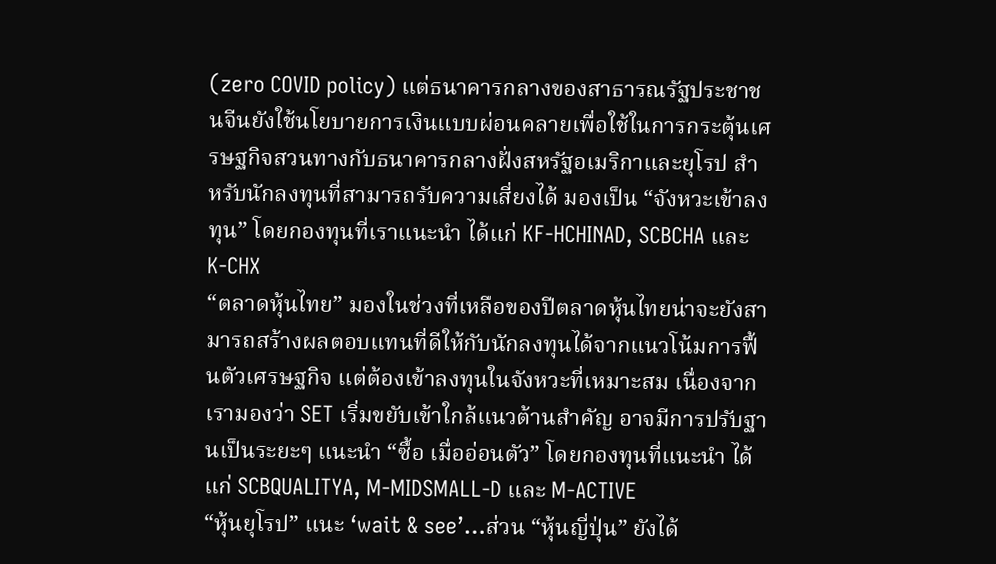(zero COVID policy) แต่ธนาคารกลางของสาธารณรัฐประชาชนจีนยังใช้นโยบายการเงินแบบผ่อนคลายเพื่อใช้ในการกระตุ้นเศรษฐกิจสวนทางกับธนาคารกลางฝั่งสหรัฐอเมริกาและยุโรป สำหรับนักลงทุนที่สามารถรับความเสี่ยงได้ มองเป็น “จังหวะเข้าลงทุน” โดยกองทุนที่เราแนะนำ ได้แก่ KF-HCHINAD, SCBCHA และ K-CHX
“ตลาดหุ้นไทย” มองในช่วงที่เหลือของปีตลาดหุ้นไทยน่าจะยังสามารถสร้างผลตอบแทนที่ดีให้กับนักลงทุนได้จากแนวโน้มการฟื้นตัวเศรษฐกิจ แต่ต้องเข้าลงทุนในจังหวะที่เหมาะสม เนื่องจากเรามองว่า SET เริ่มขยับเข้าใกล้แนวต้านสำคัญ อาจมีการปรับฐานเป็นระยะๆ แนะนำ “ซื้อ เมื่ออ่อนตัว” โดยกองทุนที่แนะนำ ได้แก่ SCBQUALITYA, M-MIDSMALL-D และ M-ACTIVE
“หุ้นยุโรป” แนะ ‘wait & see’…ส่วน “หุ้นญี่ปุ่น” ยังได้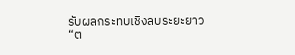รับผลกระทบเชิงลบระยะยาว
“ต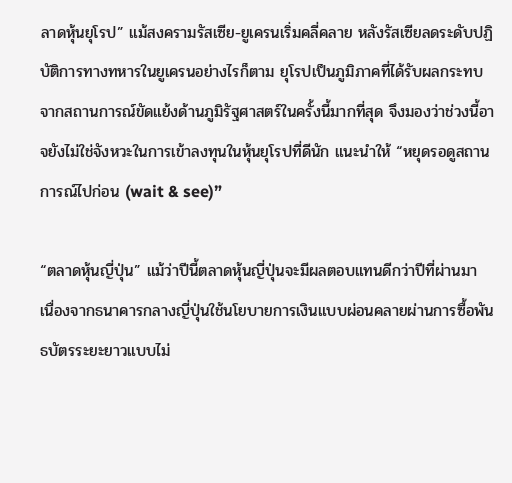ลาดหุ้นยุโรป” แม้สงครามรัสเซีย-ยูเครนเริ่มคลี่คลาย หลังรัสเซียลดระดับปฏิบัติการทางทหารในยูเครนอย่างไรก็ตาม ยุโรปเป็นภูมิภาคที่ได้รับผลกระทบจากสถานการณ์ขัดแย้งด้านภูมิรัฐศาสตร์ในครั้งนี้มากที่สุด จึงมองว่าช่วงนี้อาจยังไม่ใช่จังหวะในการเข้าลงทุนในหุ้นยุโรปที่ดีนัก แนะนำให้ “หยุดรอดูสถานการณ์ไปก่อน (wait & see)”

“ตลาดหุ้นญี่ปุ่น” แม้ว่าปีนี้ตลาดหุ้นญี่ปุ่นจะมีผลตอบแทนดีกว่าปีที่ผ่านมา เนื่องจากธนาคารกลางญี่ปุ่นใช้นโยบายการเงินแบบผ่อนคลายผ่านการซื้อพันธบัตรระยะยาวแบบไม่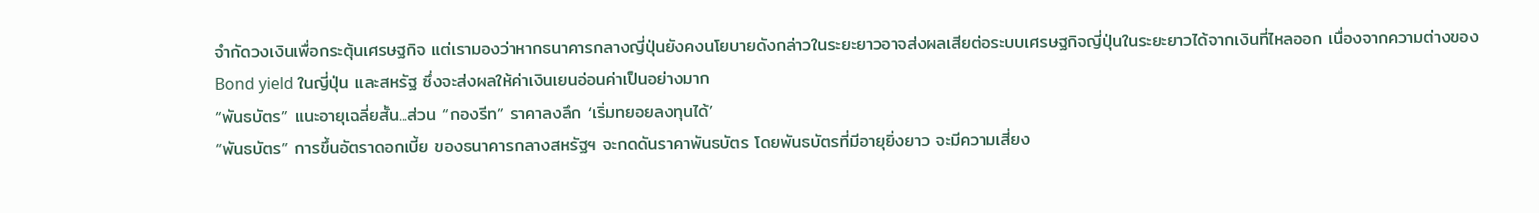จำกัดวงเงินเพื่อกระตุ้นเศรษฐกิจ แต่เรามองว่าหากธนาคารกลางญี่ปุ่นยังคงนโยบายดังกล่าวในระยะยาวอาจส่งผลเสียต่อระบบเศรษฐกิจญี่ปุ่นในระยะยาวได้จากเงินที่ไหลออก เนื่องจากความต่างของ Bond yield ในญี่ปุ่น และสหรัฐ ซึ่งจะส่งผลให้ค่าเงินเยนอ่อนค่าเป็นอย่างมาก
“พันธบัตร” แนะอายุเฉลี่ยสั้น...ส่วน “กองรีท” ราคาลงลึก ‘เริ่มทยอยลงทุนได้’
“พันธบัตร” การขึ้นอัตราดอกเบี้ย ของธนาคารกลางสหรัฐฯ จะกดดันราคาพันธบัตร โดยพันธบัตรที่มีอายุยิ่งยาว จะมีความเสี่ยง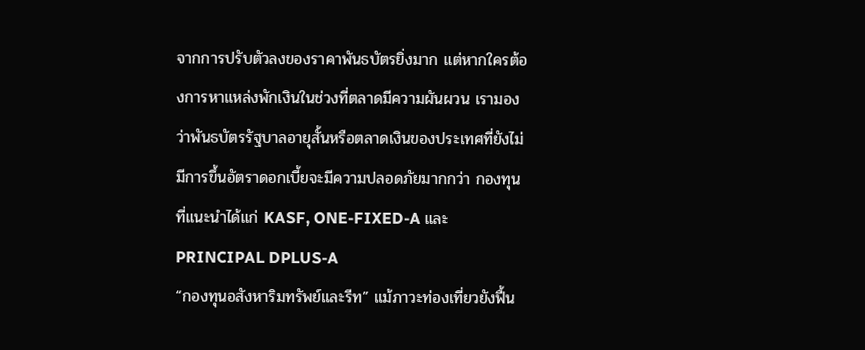จากการปรับตัวลงของราคาพันธบัตรยิ่งมาก แต่หากใครต้องการหาแหล่งพักเงินในช่วงที่ตลาดมีความผันผวน เรามองว่าพันธบัตรรัฐบาลอายุสั้นหรือตลาดเงินของประเทศที่ยังไม่มีการขึ้นอัตราดอกเบี้ยจะมีความปลอดภัยมากกว่า กองทุนที่แนะนำได้แก่ KASF, ONE-FIXED-A และ PRINCIPAL DPLUS-A
“กองทุนอสังหาริมทรัพย์และรีท” แม้ภาวะท่องเที่ยวยังฟื้น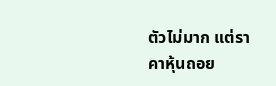ตัวไม่มาก แต่ราคาหุ้นถอย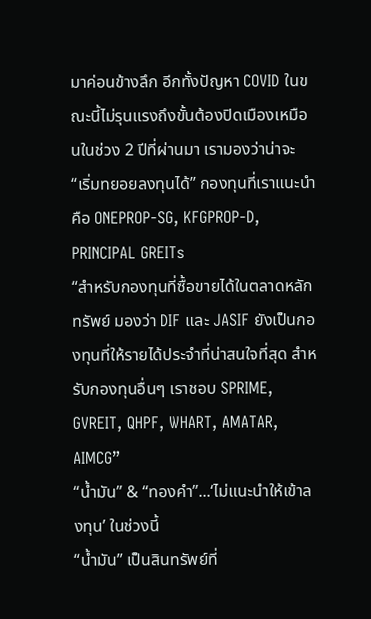มาค่อนข้างลึก อีกทั้งปัญหา COVID ในขณะนี้ไม่รุนแรงถึงขั้นต้องปิดเมืองเหมือนในช่วง 2 ปีที่ผ่านมา เรามองว่าน่าจะ “เริ่มทยอยลงทุนได้” กองทุนที่เราแนะนำคือ ONEPROP-SG, KFGPROP-D, PRINCIPAL GREITs
“สำหรับกองทุนที่ซื้อขายได้ในตลาดหลักทรัพย์ มองว่า DIF และ JASIF ยังเป็นกองทุนที่ให้รายได้ประจำที่น่าสนใจที่สุด สำหรับกองทุนอื่นๆ เราชอบ SPRIME, GVREIT, QHPF, WHART, AMATAR, AIMCG”
“น้ำมัน” & “ทองคำ”...‘ไม่แนะนำให้เข้าลงทุน’ ในช่วงนี้
“น้ำมัน” เป็นสินทรัพย์ที่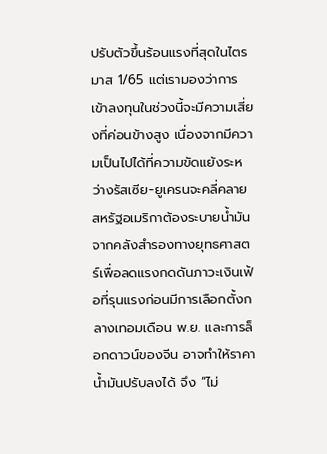ปรับตัวขึ้นร้อนแรงที่สุดในไตรมาส 1/65 แต่เรามองว่าการเข้าลงทุนในช่วงนี้จะมีความเสี่ยงที่ค่อนข้างสูง เนื่องจากมีความเป็นไปได้ที่ความขัดแย้งระหว่างรัสเซีย-ยูเครนจะคลี่คลาย สหรัฐอเมริกาต้องระบายน้ำมันจากคลังสำรองทางยุทธศาสตร์เพื่อลดแรงกดดันภาวะเงินเฟ้อที่รุนแรงก่อนมีการเลือกตั้งกลางเทอมเดือน พ.ย. และการล็อกดาวน์ของจีน อาจทำให้ราคาน้ำมันปรับลงได้ จึง “ไม่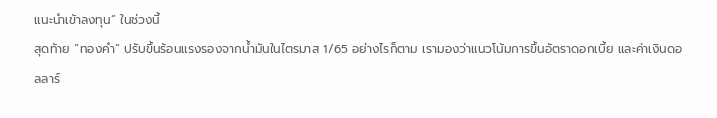แนะนำเข้าลงทุน” ในช่วงนี้
สุดท้าย “ทองคำ” ปรับขึ้นร้อนแรงรองจากน้ำมันในไตรมาส 1/65 อย่างไรก็ตาม เรามองว่าแนวโน้มการขึ้นอัตราดอกเบี้ย และค่าเงินดอลลาร์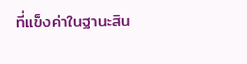ที่แข็งค่าในฐานะสิน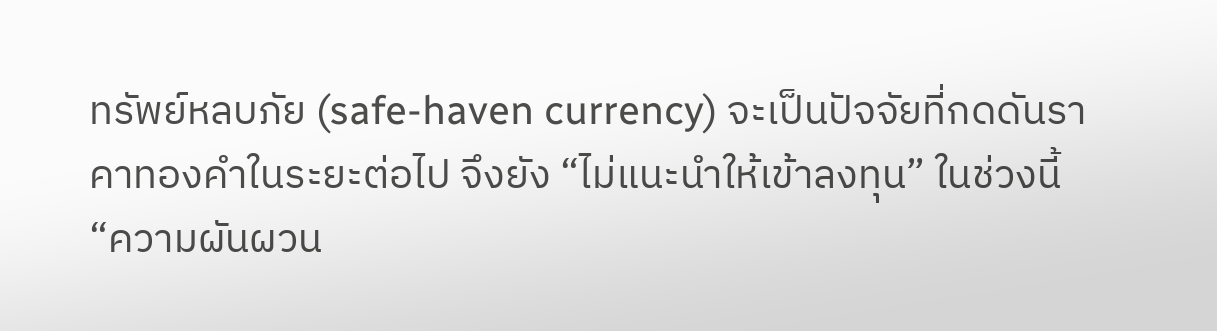ทรัพย์หลบภัย (safe-haven currency) จะเป็นปัจจัยที่กดดันราคาทองคำในระยะต่อไป จึงยัง “ไม่แนะนำให้เข้าลงทุน” ในช่วงนี้
“ความผันผวน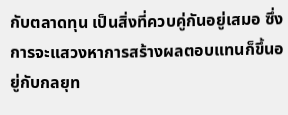กับตลาดทุน เป็นสิ่งที่ควบคู่กันอยู่เสมอ ซึ่งการจะแสวงหาการสร้างผลตอบแทนก็ขึ้นอยู่กับกลยุท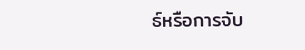ธ์หรือการจับ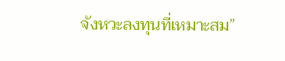จังหวะลงทุนที่เหมาะสม”